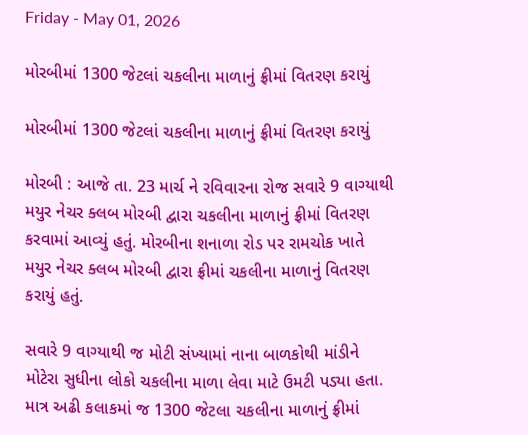Friday - May 01, 2026

મોરબીમાં 1300 જેટલાં ચકલીના માળાનું ફ્રીમાં વિતરણ કરાયું

મોરબીમાં 1300 જેટલાં ચકલીના માળાનું ફ્રીમાં વિતરણ કરાયું

મોરબી : આજે તા. 23 માર્ચ ને રવિવારના રોજ સવારે 9 વાગ્યાથી મયુર નેચર ક્લબ મોરબી દ્વારા ચકલીના માળાનું ફ્રીમાં વિતરણ કરવામાં આવ્યું હતું. મોરબીના શનાળા રોડ પર રામચોક ખાતે મયુર નેચર ક્લબ મોરબી દ્વારા ફ્રીમાં ચકલીના માળાનું વિતરણ કરાયું હતું.

સવારે 9 વાગ્યાથી જ મોટી સંખ્યામાં નાના બાળકોથી માંડીને મોટેરા સુધીના લોકો ચકલીના માળા લેવા માટે ઉમટી પડ્યા હતા. માત્ર અઢી કલાકમાં જ 1300 જેટલા ચકલીના માળાનું ફ્રીમાં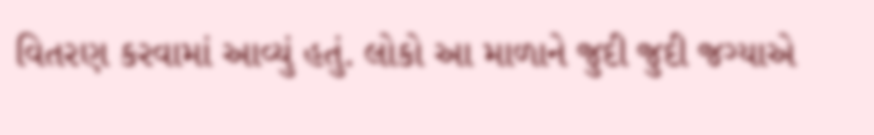વિતરણ કરવામાં આવ્યું હતું. લોકો આ માળાને જુદી જુદી જગ્યાએ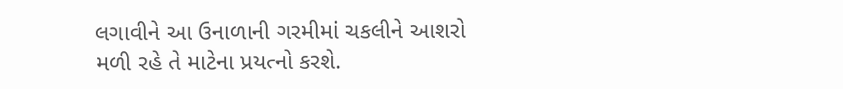લગાવીને આ ઉનાળાની ગરમીમાં ચકલીને આશરો મળી રહે તે માટેના પ્રયત્નો કરશે.